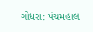ગોધરા: પંચમહાલ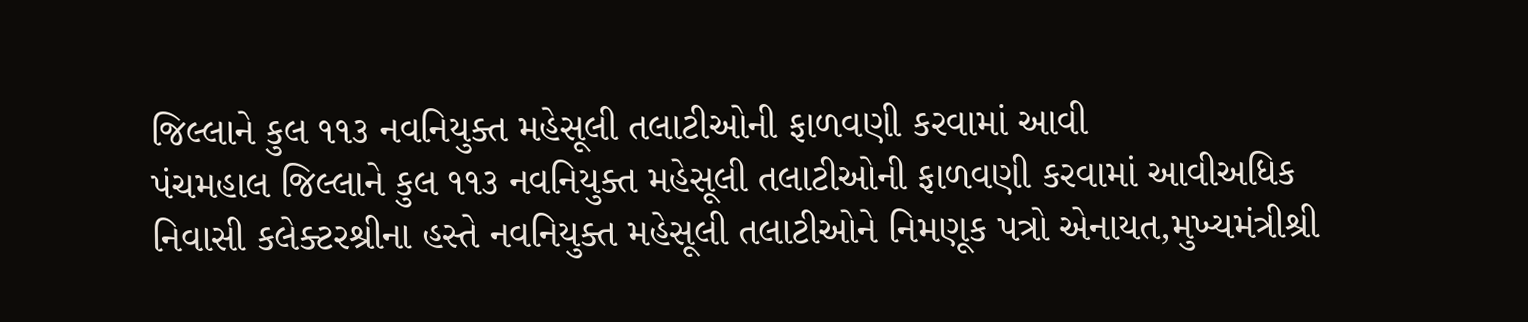જિલ્લાને કુલ ૧૧૩ નવનિયુક્ત મહેસૂલી તલાટીઓની ફાળવણી કરવામાં આવી
પંચમહાલ જિલ્લાને કુલ ૧૧૩ નવનિયુક્ત મહેસૂલી તલાટીઓની ફાળવણી કરવામાં આવીઅધિક નિવાસી કલેક્ટરશ્રીના હસ્તે નવનિયુક્ત મહેસૂલી તલાટીઓને નિમણૂક પત્રો એનાયત,મુખ્યમંત્રીશ્રી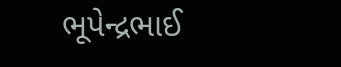ભૂપેન્દ્રભાઈ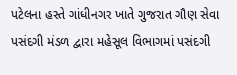પટેલના હસ્તે ગાંધીનગર ખાતે ગુજરાત ગૌણ સેવા પસંદગી મંડળ દ્વારા મહેસૂલ વિભાગમાં પસંદગી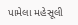પામેલા મહેસૂલી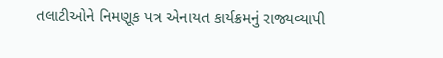તલાટીઓને નિમણૂક પત્ર એનાયત કાર્યક્રમનું રાજ્યવ્યાપી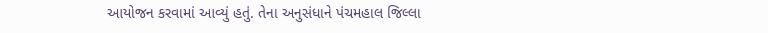આયોજન કરવામાં આવ્યું હતું. તેના અનુસંધાને પંચમહાલ જિલ્લા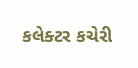કલેક્ટર કચેરી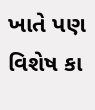ખાતે પણ વિશેષ કા